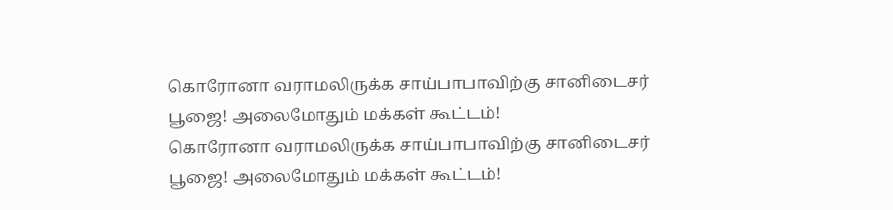கொரோனா வராமலிருக்க சாய்பாபாவிற்கு சானிடைசர் பூஜை! அலைமோதும் மக்கள் கூட்டம்!
கொரோனா வராமலிருக்க சாய்பாபாவிற்கு சானிடைசர் பூஜை! அலைமோதும் மக்கள் கூட்டம்!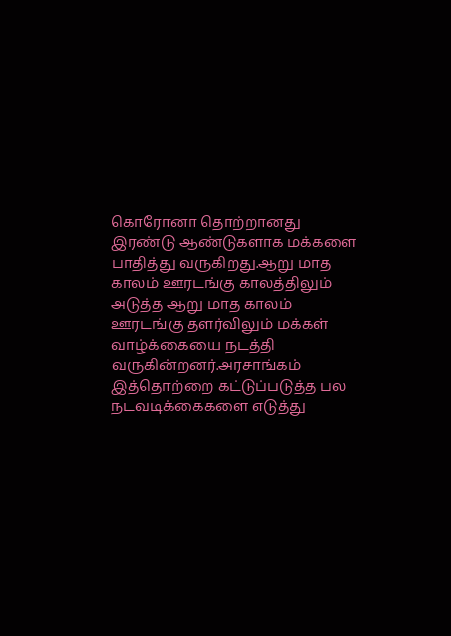கொரோனா தொற்றானது இரண்டு ஆண்டுகளாக மக்களை பாதித்து வருகிறது.ஆறு மாத காலம் ஊரடங்கு காலத்திலும் அடுத்த ஆறு மாத காலம் ஊரடங்கு தளர்விலும் மக்கள் வாழ்க்கையை நடத்தி வருகின்றனர்.அரசாங்கம் இத்தொற்றை கட்டுப்படுத்த பல நடவடிக்கைகளை எடுத்து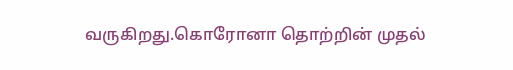வருகிறது.கொரோனா தொற்றின் முதல்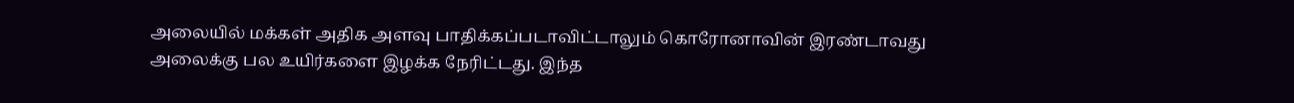அலையில் மக்கள் அதிக அளவு பாதிக்கப்படாவிட்டாலும் கொரோனாவின் இரண்டாவது அலைக்கு பல உயிர்களை இழக்க நேரிட்டது. இந்த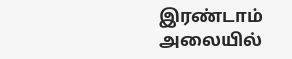இரண்டாம் அலையில்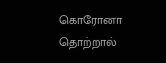கொரோனா தொற்றால்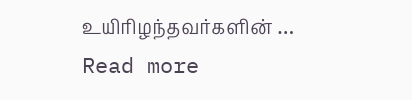உயிரிழந்தவர்களின் … Read more